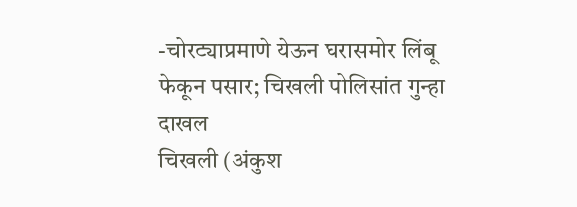-चोरट्याप्रमाणे येऊन घरासमोर लिंबू फेकून पसार; चिखली पोलिसांत गुन्हा दाखल
चिखली (अंकुश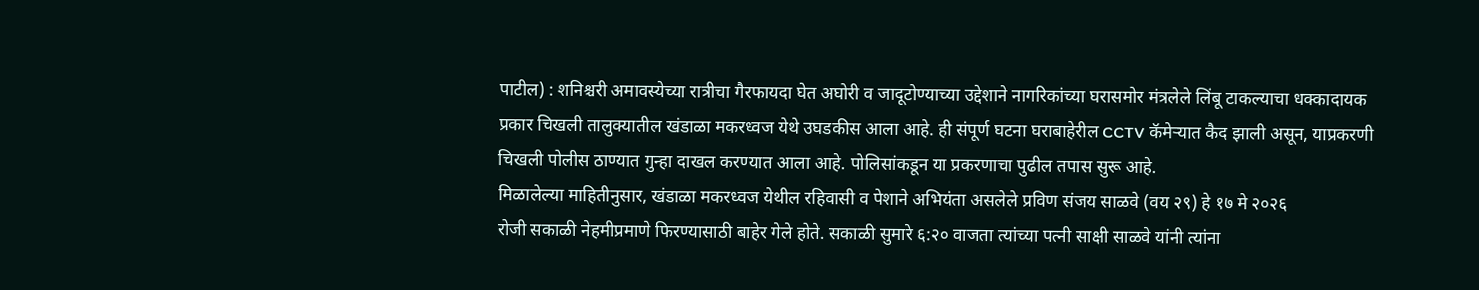पाटील) : शनिश्चरी अमावस्येच्या रात्रीचा गैरफायदा घेत अघोरी व जादूटोण्याच्या उद्देशाने नागरिकांच्या घरासमोर मंत्रलेले लिंबू टाकल्याचा धक्कादायक प्रकार चिखली तालुक्यातील खंडाळा मकरध्वज येथे उघडकीस आला आहे. ही संपूर्ण घटना घराबाहेरील CCTV कॅमेऱ्यात कैद झाली असून, याप्रकरणी चिखली पोलीस ठाण्यात गुन्हा दाखल करण्यात आला आहे. पोलिसांकडून या प्रकरणाचा पुढील तपास सुरू आहे.
मिळालेल्या माहितीनुसार, खंडाळा मकरध्वज येथील रहिवासी व पेशाने अभियंता असलेले प्रविण संजय साळवे (वय २९) हे १७ मे २०२६
रोजी सकाळी नेहमीप्रमाणे फिरण्यासाठी बाहेर गेले होते. सकाळी सुमारे ६:२० वाजता त्यांच्या पत्नी साक्षी साळवे यांनी त्यांना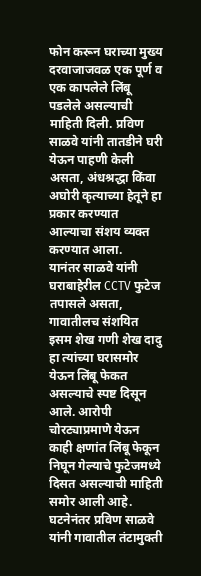फोन करून घराच्या मुख्य दरवाजाजवळ एक पूर्ण व एक कापलेले लिंबू पडलेले असल्याची माहिती दिली. प्रविण साळवे यांनी तातडीने घरी येऊन पाहणी केली असता, अंधश्रद्धा किंवा अघोरी कृत्याच्या हेतूने हा प्रकार करण्यात आल्याचा संशय व्यक्त करण्यात आला.
यानंतर साळवे यांनी घराबाहेरील CCTV फुटेज तपासले असता, गावातीलच संशयित इसम शेख गणी शेख दादु हा त्यांच्या घरासमोर येऊन लिंबू फेकत असल्याचे स्पष्ट दिसून आले. आरोपी चोरट्याप्रमाणे येऊन काही क्षणांत लिंबू फेकून निघून गेल्याचे फुटेजमध्ये दिसत असल्याची माहिती समोर आली आहे. घटनेनंतर प्रविण साळवे यांनी गावातील तंटामुक्ती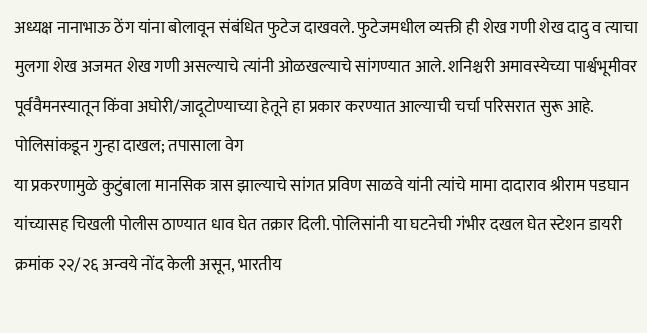अध्यक्ष नानाभाऊ ठेंग यांना बोलावून संबंधित फुटेज दाखवले. फुटेजमधील व्यक्ती ही शेख गणी शेख दादु व त्याचा मुलगा शेख अजमत शेख गणी असल्याचे त्यांनी ओळखल्याचे सांगण्यात आले. शनिश्चरी अमावस्येच्या पार्श्वभूमीवर पूर्ववैमनस्यातून किंवा अघोरी/जादूटोण्याच्या हेतूने हा प्रकार करण्यात आल्याची चर्चा परिसरात सुरू आहे.
पोलिसांकडून गुन्हा दाखल; तपासाला वेग
या प्रकरणामुळे कुटुंबाला मानसिक त्रास झाल्याचे सांगत प्रविण साळवे यांनी त्यांचे मामा दादाराव श्रीराम पडघान यांच्यासह चिखली पोलीस ठाण्यात धाव घेत तक्रार दिली. पोलिसांनी या घटनेची गंभीर दखल घेत स्टेशन डायरी क्रमांक २२/२६ अन्वये नोंद केली असून, भारतीय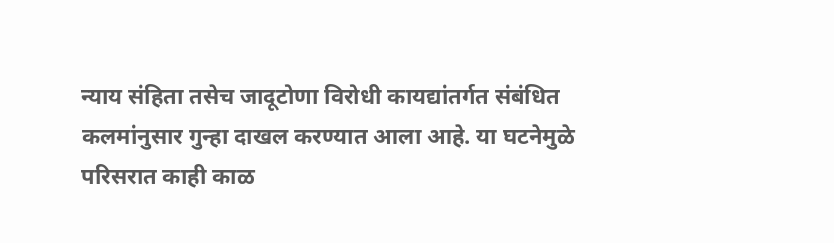न्याय संहिता तसेच जादूटोणा विरोधी कायद्यांतर्गत संबंधित कलमांनुसार गुन्हा दाखल करण्यात आला आहे. या घटनेमुळे परिसरात काही काळ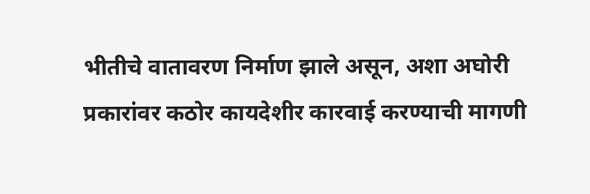भीतीचे वातावरण निर्माण झाले असून, अशा अघोरी प्रकारांवर कठोर कायदेशीर कारवाई करण्याची मागणी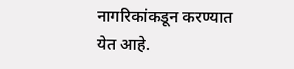नागरिकांकडून करण्यात येत आहे.